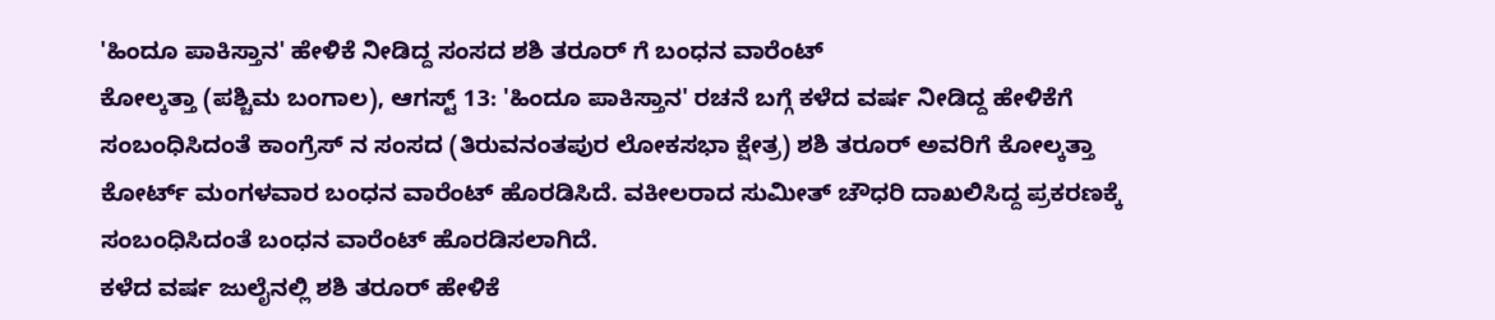'ಹಿಂದೂ ಪಾಕಿಸ್ತಾನ' ಹೇಳಿಕೆ ನೀಡಿದ್ದ ಸಂಸದ ಶಶಿ ತರೂರ್ ಗೆ ಬಂಧನ ವಾರೆಂಟ್
ಕೋಲ್ಕತ್ತಾ (ಪಶ್ಚಿಮ ಬಂಗಾಲ), ಆಗಸ್ಟ್ 13: 'ಹಿಂದೂ ಪಾಕಿಸ್ತಾನ' ರಚನೆ ಬಗ್ಗೆ ಕಳೆದ ವರ್ಷ ನೀಡಿದ್ದ ಹೇಳಿಕೆಗೆ ಸಂಬಂಧಿಸಿದಂತೆ ಕಾಂಗ್ರೆಸ್ ನ ಸಂಸದ (ತಿರುವನಂತಪುರ ಲೋಕಸಭಾ ಕ್ಷೇತ್ರ) ಶಶಿ ತರೂರ್ ಅವರಿಗೆ ಕೋಲ್ಕತ್ತಾ ಕೋರ್ಟ್ ಮಂಗಳವಾರ ಬಂಧನ ವಾರೆಂಟ್ ಹೊರಡಿಸಿದೆ. ವಕೀಲರಾದ ಸುಮೀತ್ ಚೌಧರಿ ದಾಖಲಿಸಿದ್ದ ಪ್ರಕರಣಕ್ಕೆ ಸಂಬಂಧಿಸಿದಂತೆ ಬಂಧನ ವಾರೆಂಟ್ ಹೊರಡಿಸಲಾಗಿದೆ.
ಕಳೆದ ವರ್ಷ ಜುಲೈನಲ್ಲಿ ಶಶಿ ತರೂರ್ ಹೇಳಿಕೆ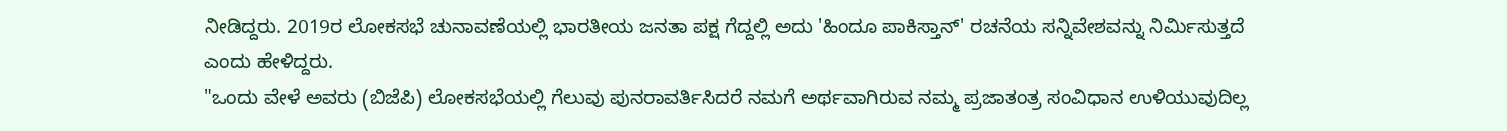ನೀಡಿದ್ದರು. 2019ರ ಲೋಕಸಭೆ ಚುನಾವಣೆಯಲ್ಲಿ ಭಾರತೀಯ ಜನತಾ ಪಕ್ಷ ಗೆದ್ದಲ್ಲಿ ಅದು 'ಹಿಂದೂ ಪಾಕಿಸ್ತಾನ್' ರಚನೆಯ ಸನ್ನಿವೇಶವನ್ನು ನಿರ್ಮಿಸುತ್ತದೆ ಎಂದು ಹೇಳಿದ್ದರು.
"ಒಂದು ವೇಳೆ ಅವರು (ಬಿಜೆಪಿ) ಲೋಕಸಭೆಯಲ್ಲಿ ಗೆಲುವು ಪುನರಾವರ್ತಿಸಿದರೆ ನಮಗೆ ಅರ್ಥವಾಗಿರುವ ನಮ್ಮ ಪ್ರಜಾತಂತ್ರ ಸಂವಿಧಾನ ಉಳಿಯುವುದಿಲ್ಲ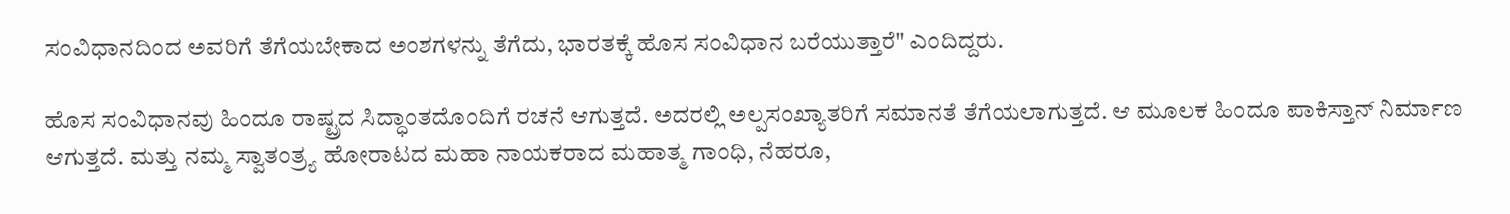ಸಂವಿಧಾನದಿಂದ ಅವರಿಗೆ ತೆಗೆಯಬೇಕಾದ ಅಂಶಗಳನ್ನು ತೆಗೆದು, ಭಾರತಕ್ಕೆ ಹೊಸ ಸಂವಿಧಾನ ಬರೆಯುತ್ತಾರೆ" ಎಂದಿದ್ದರು.

ಹೊಸ ಸಂವಿಧಾನವು ಹಿಂದೂ ರಾಷ್ಟ್ರದ ಸಿದ್ಧಾಂತದೊಂದಿಗೆ ರಚನೆ ಆಗುತ್ತದೆ. ಅದರಲ್ಲಿ ಅಲ್ಪಸಂಖ್ಯಾತರಿಗೆ ಸಮಾನತೆ ತೆಗೆಯಲಾಗುತ್ತದೆ. ಆ ಮೂಲಕ ಹಿಂದೂ ಪಾಕಿಸ್ತಾನ್ ನಿರ್ಮಾಣ ಆಗುತ್ತದೆ. ಮತ್ತು ನಮ್ಮ ಸ್ವಾತಂತ್ರ್ಯ ಹೋರಾಟದ ಮಹಾ ನಾಯಕರಾದ ಮಹಾತ್ಮ ಗಾಂಧಿ, ನೆಹರೂ,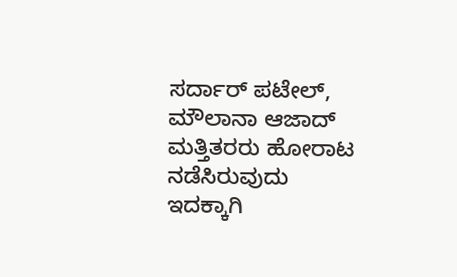ಸರ್ದಾರ್ ಪಟೇಲ್, ಮೌಲಾನಾ ಆಜಾದ್ ಮತ್ತಿತರರು ಹೋರಾಟ ನಡೆಸಿರುವುದು ಇದಕ್ಕಾಗಿ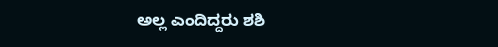ಅಲ್ಲ ಎಂದಿದ್ದರು ಶಶಿ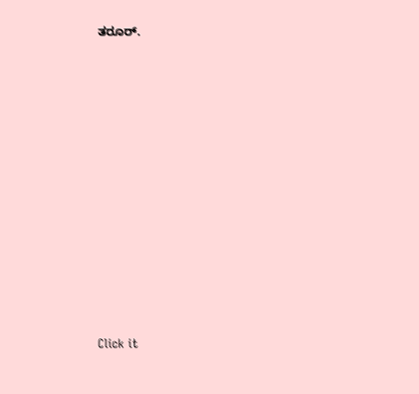ತರೂರ್.












Click it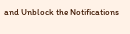and Unblock the Notifications